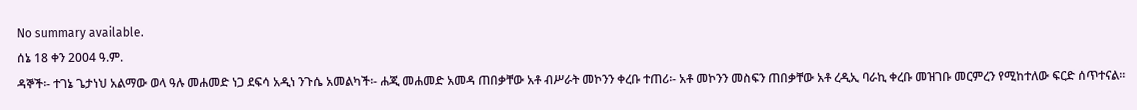No summary available.
ሰኔ 18 ቀን 2004 ዓ.ም.
ዳኞች፡- ተገኔ ጌታነህ አልማው ወላ ዓሉ መሐመድ ነጋ ደፍሳ አዲነ ንጉሴ አመልካች፡- ሐጂ መሐመድ አመዳ ጠበቃቸው አቶ ብሥራት መኮንን ቀረቡ ተጠሪ፡- አቶ መኮንን መስፍን ጠበቃቸው አቶ ረዲኢ ባራኪ ቀረቡ መዝገቡ መርምረን የሚከተለው ፍርድ ሰጥተናል።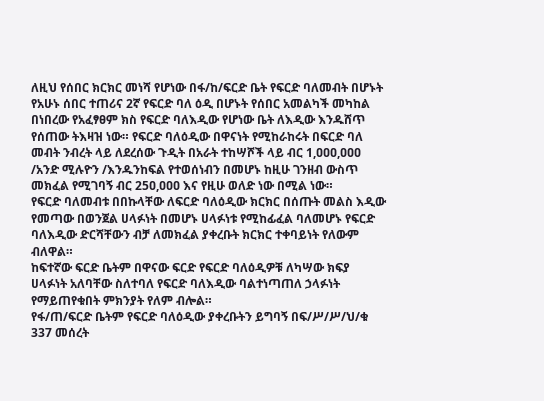ለዚህ የሰበር ክርክር መነሻ የሆነው በፋ/ከ/ፍርድ ቤት የፍርድ ባለመብት በሆኑት የአሁኑ ሰበር ተጠሪና 2ኛ የፍርድ ባለ ዕዲ በሆኑት የሰበር አመልካች መካከል በነበረው የአፈፃፀም ክስ የፍርድ ባለእዲው የሆነው ቤት ለእዲው እንዱሸጥ የሰጠው ትእዛዝ ነው። የፍርድ ባለዕዲው በዋናነት የሚከራከሩት በፍርድ ባለ መብት ንብረት ላይ ለደረሰው ጉዲት በአራት ተከሣሾች ላይ ብር 1,ዐዐዐ,ዐዐዐ /አንድ ሚሉዮን /እንዱንከፍል የተወሰነብን በመሆኑ ከዚሁ ገንዘብ ውስጥ መክፈል የሚገባኝ ብር 25ዐ,ዐዐዐ እና የዚሁ ወለድ ነው በሚል ነው።
የፍርድ ባለመብቱ በበኩላቸው ለፍርድ ባለዕዲው ክርክር በሰጡት መልስ እዲው የመጣው በወንጀል ሀላፉነት በመሆኑ ሀላፉነቱ የሚከፊፈል ባለመሆኑ የፍርድ ባለእዲው ድርሻቸውን ብቻ ለመክፈል ያቀረቡት ክርክር ተቀባይነት የለውም ብለዋል።
ከፍተኛው ፍርድ ቤትም በዋናው ፍርድ የፍርድ ባለዕዲዎቹ ለካሣው ክፍያ ሀላፉነት አለባቸው ስለተባለ የፍርድ ባለእዲው ባልተነጣጠለ ኃላፉነት የማይጠየቁበት ምክንያት የለም ብሎል።
የፋ/ጠ/ፍርድ ቤትም የፍርድ ባለዕዲው ያቀረቡትን ይግባኝ በፍ/ሥ/ሥ/ህ/ቁ 337 መሰረት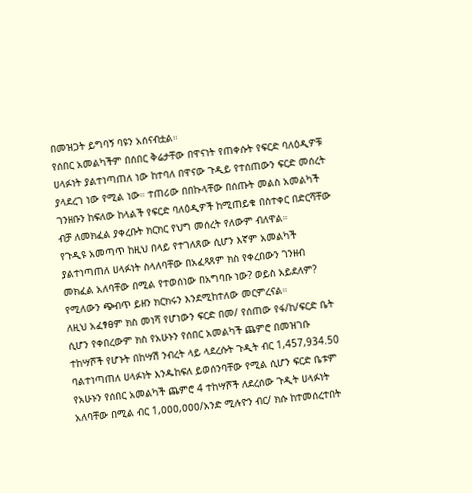በመዝጋት ይግባኝ ባዩን አሰናብቷል።
የሰበር አመልካችም በሰበር ቅሬታቸው በዋናነት የጠቀሱት የፍርድ ባለዕዲዎቹ ሀላፉነት ያልተነጣጠለ ነው ከተባለ በዋናው ጉዲይ የተሰጠውን ፍርድ መሰረት ያላደረገ ነው የሚል ነው። ተጠሪው በበኩላቸው በሰጡት መልስ አመልካች ገንዘቡን ከፍለው ከላልች የፍርድ ባለዕዲዎች ከሚጠይቁ በስተቀር በድርሻቸው ብቻ ለመክፈል ያቀረቡት ክርክር የህግ መሰረት የለውም ብለዋል።
የጉዲዩ አመጣጥ ከዚህ በላይ የተገለጸው ሲሆን እኛም አመልካች ያልተነጣጠለ ሀላፉነት ስላለባቸው በአፈጻጸም ክስ የቀረበውን ገንዘብ መክፈል አለባቸው በሚል የተወሰነው በአግባቡ ነው? ወይስ አይደለም? የሚለውን ጭብጥ ይዘን ክርክሩን እንደሚከተለው መርምረናል።
ለዚህ አፈፃፀም ክስ መነሻ የሆነውን ፍርድ በመ/ የሰጠው የፋ/ከ/ፍርድ ቤት ሲሆን የቀበረውም ክስ የአሁኑን የሰበር አመልካች ጨምሮ በመዝገቡ ተከሣሾች የሆኑት በከሣሽ ንብረት ላይ ላደረሱት ጉዲት ብር 1,457,934.50 ባልተነጣጠለ ሀላፉነት እንዱከፍለ ይወሰንባቸው የሚል ሲሆን ፍርድ ቤቱም የአሁኑን የሰበር አመልካች ጨምሮ 4 ተከሣሾች ለደረሰው ጉዲት ሀላፉነት አለባቸው በሚል ብር 1,ዐዐዐ,ዐዐዐ/አንድ ሚሉዮን ብር/ ክሱ ከተመሰረተበት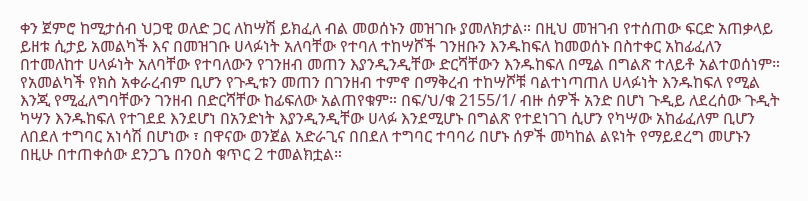ቀን ጀምሮ ከሚታሰብ ህጋዊ ወለድ ጋር ለከሣሽ ይክፈለ ብል መወሰኑን መዝገቡ ያመለክታል። በዚህ መዝገብ የተሰጠው ፍርድ አጠቃላይ ይዘቱ ሲታይ አመልካች እና በመዝገቡ ሀላፉነት አለባቸው የተባለ ተከሣሾች ገንዘቡን እንዱከፍለ ከመወሰኑ በስተቀር አከፊፈለን በተመለከተ ሀላፉነት አለባቸው የተባለውን የገንዘብ መጠን እያንዲንዲቸው ድርሻቸውን እንዱከፍለ በሚል በግልጽ ተለይቶ አልተወሰነም። የአመልካች የክስ አቀራረብም ቢሆን የጉዲቱን መጠን በገንዘብ ተምኖ በማቅረብ ተከሣሾቹ ባልተነጣጠለ ሀላፉነት እንዱከፍለ የሚል እንጂ የሚፈለግባቸውን ገንዘብ በድርሻቸው ከፊፍለው አልጠየቁም። በፍ/ህ/ቁ 2155/1/ ብዙ ሰዎች አንድ በሆነ ጉዲይ ለደረሰው ጉዲት ካሣን እንዱከፍለ የተገደደ እንደሆነ በአንድነት እያንዲንዲቸው ሀላፉ እንደሚሆኑ በግልጽ የተደነገገ ሲሆን የካሣው አከፊፈለም ቢሆን ለበደለ ተግባር አነሳሽ በሆነው ፣ በዋናው ወንጀል አድራጊና በበደለ ተግባር ተባባሪ በሆኑ ሰዎች መካከል ልዩነት የማይደረግ መሆኑን በዚሁ በተጠቀሰው ደንጋጌ በንዐስ ቁጥር 2 ተመልክቷል።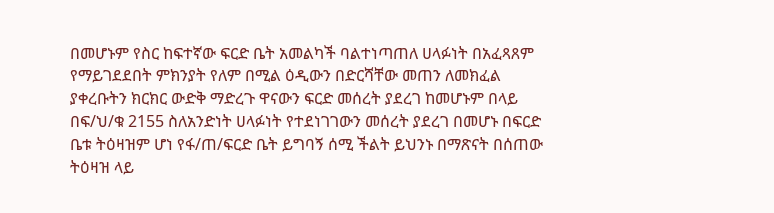በመሆኑም የስር ከፍተኛው ፍርድ ቤት አመልካች ባልተነጣጠለ ሀላፉነት በአፈጻጸም የማይገደደበት ምክንያት የለም በሚል ዕዲውን በድርሻቸው መጠን ለመክፈል ያቀረቡትን ክርክር ውድቅ ማድረጉ ዋናውን ፍርድ መሰረት ያደረገ ከመሆኑም በላይ በፍ/ህ/ቁ 2155 ስለአንድነት ሀላፉነት የተደነገገውን መሰረት ያደረገ በመሆኑ በፍርድ ቤቱ ትዕዛዝም ሆነ የፋ/ጠ/ፍርድ ቤት ይግባኝ ሰሚ ችልት ይህንኑ በማጽናት በሰጠው ትዕዛዝ ላይ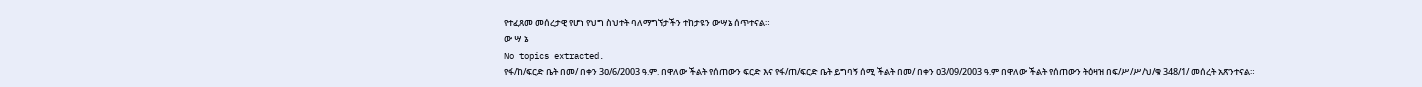የተፈጸመ መሰረታዊ የሆነ የህግ ስህተት ባለማግኘታችን ተከታዩን ውሣኔ ሰጥተናል።
ው ሣ ኔ
No topics extracted.
የፋ/ከ/ፍርድ ቤት በመ/ በቀን 3ዐ/6/2003 ዓ.ም. በዋለው ችልት የሰጠውን ፍርድ እና የፋ/ጠ/ፍርድ ቤት ይግባኝ ሰሚ ችልት በመ/ በቀን ዐ3/09/2003 ዓ.ም በዋለው ችልት የሰጠውን ትዕዛዝ በፍ/ሥ/ሥ/ህ/ቁ 348/1/ መሰረት አጽንተናል።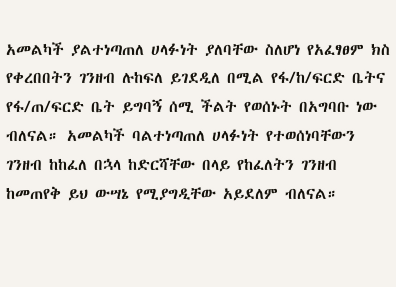አመልካች ያልተነጣጠለ ሀላፉነት ያለባቸው ስለሆነ የአፈፃፀም ክስ የቀረበበትን ገንዘብ ሉከፍለ ይገደዲለ በሚል የፋ/ከ/ፍርድ ቤትና የፋ/ጠ/ፍርድ ቤት ይግባኝ ሰሚ ችልት የወሰኑት በአግባቡ ነው ብለናል። አመልካች ባልተነጣጠለ ሀላፉነት የተወሰነባቸውን ገንዘብ ከከፈለ በኋላ ከድርሻቸው በላይ የከፈለትን ገንዘብ ከመጠየቅ ይህ ውሣኔ የሚያግዲቸው አይደለም ብለናል።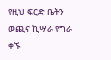የዚህ ፍርድ ቤትን ወጪና ኪሣራ የግራ ቀኙ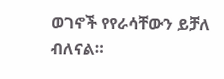ወገኖች የየራሳቸውን ይቻለ ብለናል።